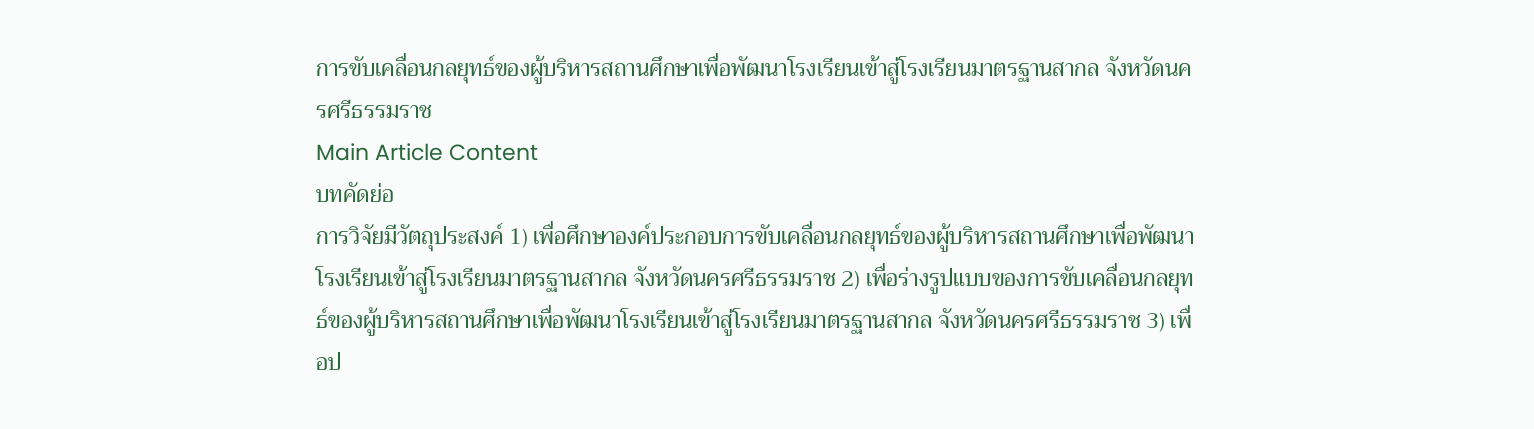การขับเคลื่อนกลยุทธ์ของผู้บริหารสถานศึกษาเพื่อพัฒนาโรงเรียนเข้าสู่โรงเรียนมาตรฐานสากล จังหวัดนครศรีธรรมราช
Main Article Content
บทคัดย่อ
การวิจัยมีวัตถุประสงค์ 1) เพื่อศึกษาองค์ประกอบการขับเคลื่อนกลยุทธ์ของผู้บริหารสถานศึกษาเพื่อพัฒนาโรงเรียนเข้าสู่โรงเรียนมาตรฐานสากล จังหวัดนครศรีธรรมราช 2) เพื่อร่างรูปแบบของการขับเคลื่อนกลยุทธ์ของผู้บริหารสถานศึกษาเพื่อพัฒนาโรงเรียนเข้าสู่โรงเรียนมาตรฐานสากล จังหวัดนครศรีธรรมราช 3) เพื่อป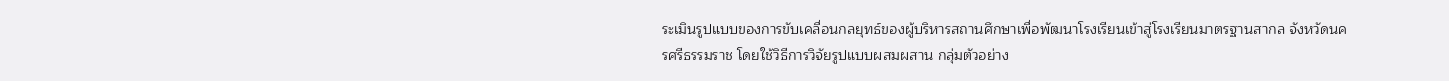ระเมินรูปแบบของการขับเคลื่อนกลยุทธ์ของผู้บริหารสถานศึกษาเพื่อพัฒนาโรงเรียนเข้าสู่โรงเรียนมาตรฐานสากล จังหวัดนครศรีธรรมราช โดยใช้วิธีการวิจัยรูปแบบผสมผสาน กลุ่มตัวอย่าง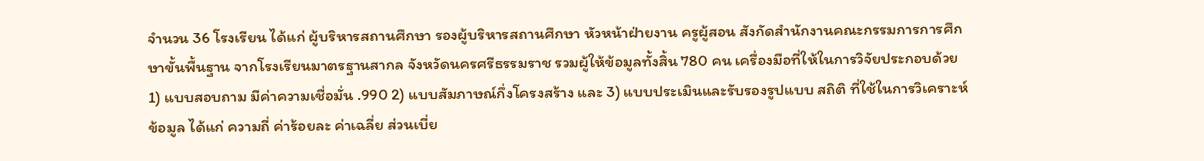จำนวน 36 โรงเรียน ได้แก่ ผู้บริหารสถานศึกษา รองผู้บริหารสถานศึกษา หัวหน้าฝ่ายงาน ครูผู้สอน สังกัดสำนักงานคณะกรรมการการศึกษาขั้นพื้นฐาน จากโรงเรียนมาตรฐานสากล จังหวัดนครศรีธรรมราช รวมผู้ให้ข้อมูลทั้งสิ้น 780 คน เครื่องมือที่ให้ในการวิจัยประกอบด้วย 1) แบบสอบถาม มีค่าความเชื่อมั่น .990 2) แบบสัมภาษณ์กึ่งโครงสร้าง และ 3) แบบประเมินและรับรองรูปแบบ สถิติ ที่ใช้ในการวิเคราะห์ข้อมูล ได้แก่ ความถี่ ค่าร้อยละ ค่าเฉลี่ย ส่วนเบี่ย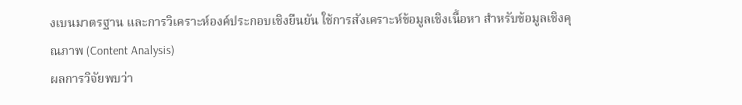งเบนมาตรฐาน และการวิเคราะห์องค์ประกอบเชิงยืนยัน ใช้การสังเคราะห์ข้อมูลเชิงเนื้อหา สำหรับข้อมูลเชิงคุณภาพ (Content Analysis)
ผลการวิจัยพบว่า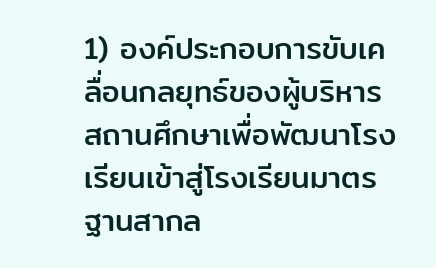1) องค์ประกอบการขับเคลื่อนกลยุทธ์ของผู้บริหารสถานศึกษาเพื่อพัฒนาโรงเรียนเข้าสู่โรงเรียนมาตรฐานสากล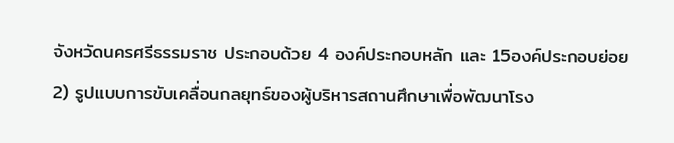จังหวัดนครศรีธรรมราช ประกอบด้วย 4 องค์ประกอบหลัก และ 15องค์ประกอบย่อย
2) รูปแบบการขับเคลื่อนกลยุทธ์ของผู้บริหารสถานศึกษาเพื่อพัฒนาโรง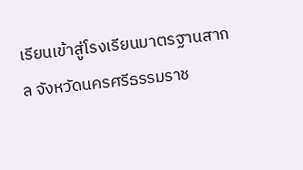เรียนเข้าสู่โรงเรียนมาตรฐานสากล จังหวัดนครศรีธรรมราช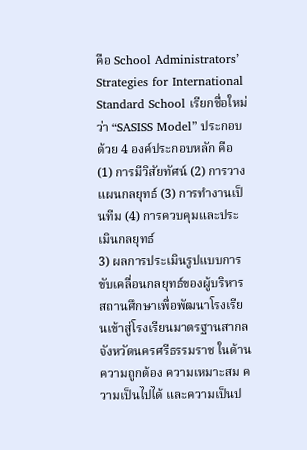คือ School Administrators’ Strategies for International Standard School เรียกชื่อใหม่ว่า “SASISS Model” ประกอบด้วย 4 องค์ประกอบหลัก คือ (1) การมีวิสัยทัศน์ (2) การวางแผนกลยุทธ์ (3) การทำงานเป็นทีม (4) การควบคุมและประเมินกลยุทธ์
3) ผลการประเมินรูปแบบการขับเคลื่อนกลยุทธ์ของผู้บริหารสถานศึกษาเพื่อพัฒนาโรงเรียนเข้าสู่โรงเรียนมาตรฐานสากล จังหวัดนครศรีธรรมราช ในด้านความถูกต้อง ความเหมาะสม ความเป็นไปได้ และความเป็นป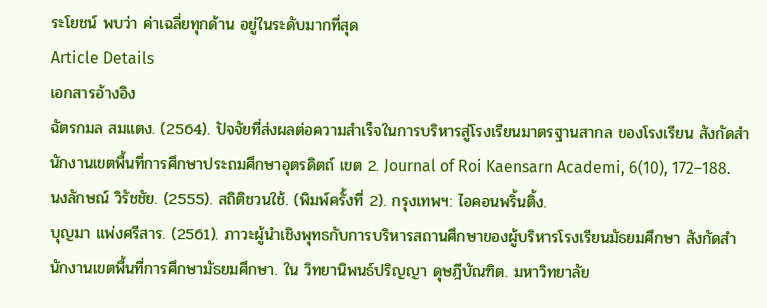ระโยชน์ พบว่า ค่าเฉลี่ยทุกด้าน อยู่ในระดับมากที่สุด
Article Details
เอกสารอ้างอิง
ฉัตรกมล สมแตง. (2564). ปัจจัยที่ส่งผลต่อความสำเร็จในการบริหารสู่โรงเรียนมาตรฐานสากล ของโรงเรียน สังกัดสำนักงานเขตพื้นที่การศึกษาประถมศึกษาอุตรดิตถ์ เขต 2. Journal of Roi Kaensarn Academi, 6(10), 172–188.
นงลักษณ์ วิรัชชัย. (2555). สถิติชวนใช้. (พิมพ์ครั้งที่ 2). กรุงเทพฯ: ไอคอนพริ้นติ้ง.
บุญมา แพ่งศรีสาร. (2561). ภาวะผู้นำเชิงพุทธกับการบริหารสถานศึกษาของผู้บริหารโรงเรียนมัธยมศึกษา สังกัดสำนักงานเขตพื้นที่การศึกษามัธยมศึกษา. ใน วิทยานิพนธ์ปริญญา ดุษฎีบัณฑิต. มหาวิทยาลัย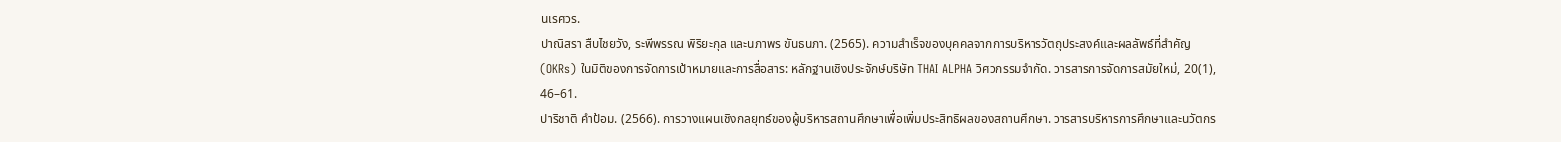นเรศวร.
ปาณิสรา สืบไชยวัง, ระพีพรรณ พิริยะกุล และนภาพร ขันธนภา. (2565). ความสำเร็จของบุคคลจากการบริหารวัตถุประสงค์และผลลัพธ์ที่สำคัญ (OKRs) ในมิติของการจัดการเป้าหมายและการสื่อสาร: หลักฐานเชิงประจักษ์บริษัท THAI ALPHA วิศวกรรมจำกัด. วารสารการจัดการสมัยใหม่, 20(1), 46–61.
ปาริชาติ คำป้อม. (2566). การวางแผนเชิงกลยุทธ์ของผู้บริหารสถานศึกษาเพื่อเพิ่มประสิทธิผลของสถานศึกษา. วารสารบริหารการศึกษาและนวัตกร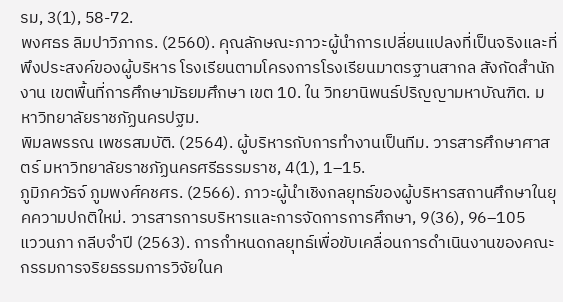รม, 3(1), 58-72.
พงศธร ลิมปาวิภากร. (2560). คุณลักษณะภาวะผู้นําการเปลี่ยนแปลงที่เป็นจริงและที่พึงประสงค์ของผู้บริหาร โรงเรียนตามโครงการโรงเรียนมาตรฐานสากล สังกัดสำนักงาน เขตพื้นที่การศึกษามัธยมศึกษา เขต 10. ใน วิทยานิพนธ์ปริญญามหาบัณฑิต. มหาวิทยาลัยราชภัฏนครปฐม.
พิมลพรรณ เพชรสมบัติ. (2564). ผู้บริหารกับการทำงานเป็นทีม. วารสารศึกษาศาสตร์ มหาวิทยาลัยราชภัฏนครศรีธรรมราช, 4(1), 1–15.
ภูมิภควัธจ์ ภูมพงศ์คชศร. (2566). ภาวะผู้นำเชิงกลยุทธ์ของผู้บริหารสถานศึกษาในยุคความปกติใหม่. วารสารการบริหารและการจัดการการศึกษา, 9(36), 96–105
แววนภา กลีบจำปี (2563). การกำหนดกลยุทธ์เพื่อขับเคลื่อนการดำเนินงานของคณะกรรมการจริยธรรมการวิจัยในค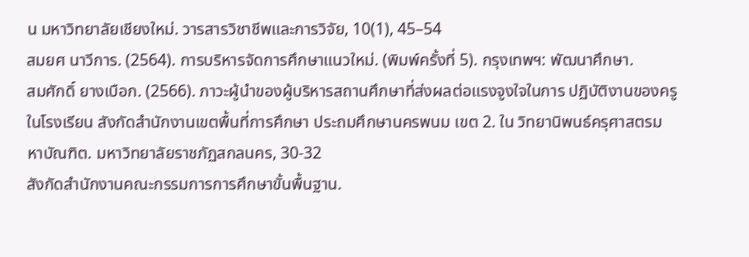น มหาวิทยาลัยเชียงใหม่. วารสารวิชาชีพและการวิจัย, 10(1), 45–54
สมยศ นาวีการ. (2564). การบริหารจัดการศึกษาแนวใหม่. (พิมพ์ครั้งที่ 5). กรุงเทพฯ: พัฒนาศึกษา.
สมศักดิ์ ยางเบือก. (2566). ภาวะผู้นำของผู้บริหารสถานศึกษาที่ส่งผลต่อแรงจูงใจในการ ปฏิบัติงานของครูในโรงเรียน สังกัดสำนักงานเขตพื้นที่การศึกษา ประถมศึกษานครพนม เขต 2. ใน วิทยานิพนธ์ครุศาสตรมหาบัณฑิต. มหาวิทยาลัยราชภัฏสกลนคร, 30-32
สังกัดสำนักงานคณะกรรมการการศึกษาขั้นพื้นฐาน.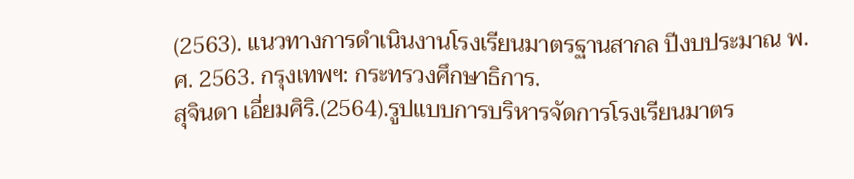(2563). แนวทางการดำเนินงานโรงเรียนมาตรฐานสากล ปีงบประมาณ พ.ศ. 2563. กรุงเทพฯ: กระทรวงศึกษาธิการ.
สุจินดา เอี่ยมศิริ.(2564).รูปแบบการบริหารจัดการโรงเรียนมาตร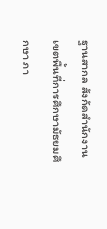ฐานสากล สังกัดสำนักงานเขตพื้นที่การศึกษามัธยมศึกษา ภา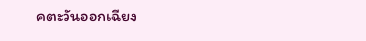คตะวันออกเฉียง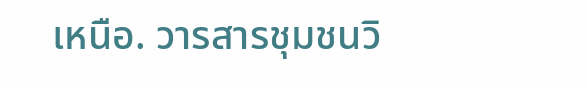เหนือ. วารสารชุมชนวิ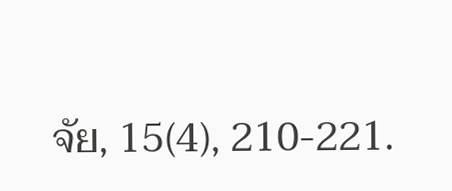จัย, 15(4), 210-221.